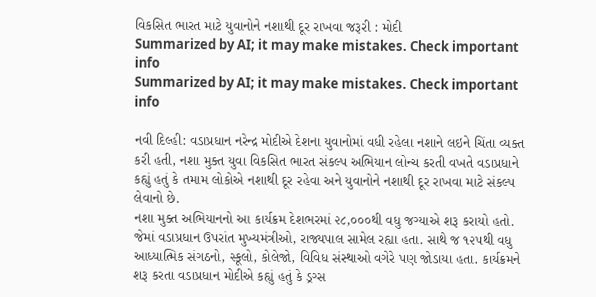વિકસિત ભારત માટે યુવાનોને નશાથી દૂર રાખવા જરૂરી : મોદી
Summarized by AI; it may make mistakes. Check important info
Summarized by AI; it may make mistakes. Check important info

નવી દિલ્હી: વડાપ્રધાન નરેન્દ્ર મોદીએ દેશના યુવાનોમાં વધી રહેલા નશાને લઇને ચિંતા વ્યક્ત કરી હતી, નશા મુક્ત યુવા વિકસિત ભારત સંકલ્પ અભિયાન લોન્ચ કરતી વખતે વડાપ્રધાને કહ્યું હતું કે તમામ લોકોએ નશાથી દૂર રહેવા અને યુવાનોને નશાથી દૂર રાખવા માટે સંકલ્પ લેવાનો છે.
નશા મુક્ત અભિયાનનો આ કાર્યક્રમ દેશભરમાં ૨૮,૦૦૦થી વધુ જગ્યાએ શરૂ કરાયો હતો. જેમાં વડાપ્રધાન ઉપરાંત મુખ્યમંત્રીઓ, રાજ્યપાલ સામેલ રહ્યા હતા. સાથે જ ૧૨૫થી વધુ આધ્યાત્મિક સંગઠનો, સ્કૂલો, કોલેજો, વિવિધ સંસ્થાઓ વગેરે પણ જોડાયા હતા. કાર્યક્રમને શરૂ કરતા વડાપ્રધાન મોદીએ કહ્યું હતું કે ડ્રગ્સ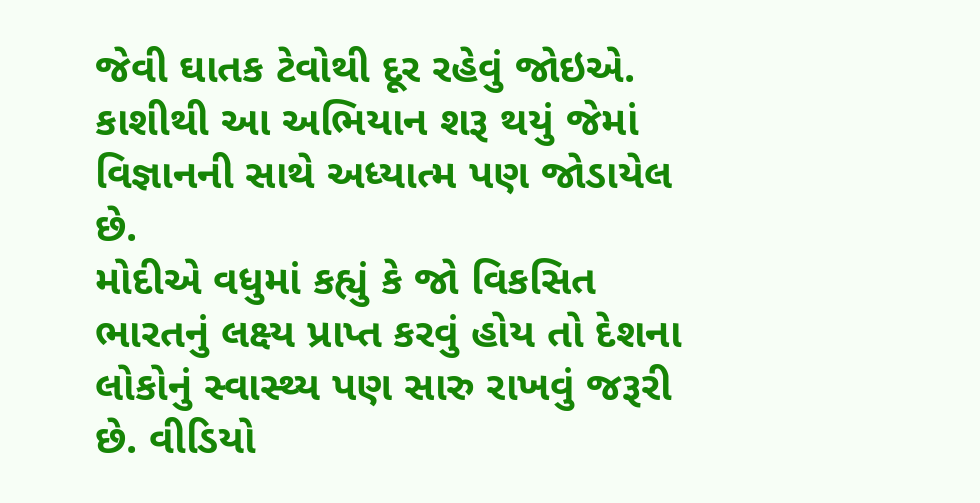જેવી ઘાતક ટેવોથી દૂર રહેવું જોઇએ. કાશીથી આ અભિયાન શરૂ થયું જેમાં વિજ્ઞાનની સાથે અધ્યાત્મ પણ જોડાયેલ છે.
મોદીએ વધુમાં કહ્યું કે જો વિકસિત ભારતનું લક્ષ્ય પ્રાપ્ત કરવું હોય તો દેશના લોકોનું સ્વાસ્થ્ય પણ સારુ રાખવું જરૂરી છે. વીડિયો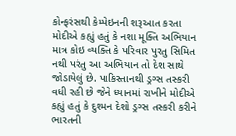કોન્ફરંસથી કેમ્પેઇનની શરૂઆત કરતા મોદીએ કહ્યું હતું કે નશા મૂક્તિ અભિયાન માત્ર કોઇ વ્યક્તિ કે પરિવાર પુરતુ સિમિત નથી પરંતુ આ અભિયાન તો દેશ સાથે જોડાયેલું છે. પાકિસ્તાનથી ડ્રગ્સ તસ્કરી વધી રહી છે જેને ધ્યાનમાં રાખીને મોદીએ કહ્યું હતું કે દુશ્મન દેશો ડ્રગ્સ તસ્કરી કરીને ભારતની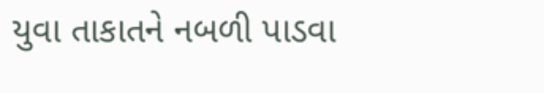યુવા તાકાતને નબળી પાડવા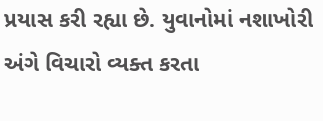પ્રયાસ કરી રહ્યા છે. યુવાનોમાં નશાખોરી અંગે વિચારો વ્યક્ત કરતા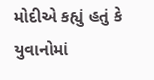મોદીએ કહ્યું હતું કે યુવાનોમાં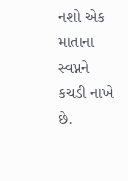નશો એક માતાના સ્વપ્નને કચડી નાખે છે.